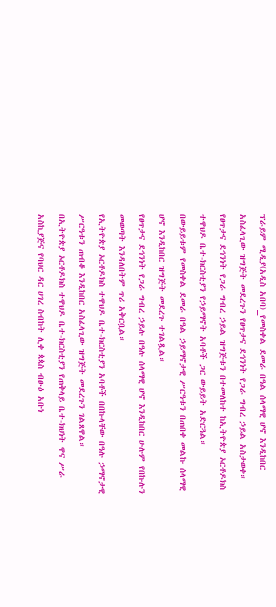ፕራይም ሚዲያ(አዲስ አበባ)_የመስቀል ደመራ በዓል ሰላማዊ ሆኖ እንዲከበር አስፈላጊው ዝግጅት መደረጉን የፀጥታና ደኅንነት የጋራ ግብረ ኃይል አስታወቀ።
የፀጥታና ደኅንነት የጋራ ግብረ ኃይል ዝግጅቱን በተመለከተ ከኢትዮጵያ ኦርቶዶክስ ተዋህዶ ቤተ-ክርስቲያን የኃይማኖት አባቶች ጋር ውይይት አድርጓል።
በውይይቱም የመስቀል ደመራ በዓል ኃይማኖታዊ ሥርዓቱን በጠበቀ መልኩ ሰላማዊ ሆኖ እንዲከበር ዝግጅት መደረጉ ተገልጿል።
የፀጥታና ደኅንነት የጋራ ግብረ ኃይሉ በዓሉ ሰላማዊ ሆኖ እንዲከበር ሁሉም የበኩሉን መወጣት እንዳለበትም ጥሪ አቅርቧል።
የኢትዮጵያ ኦርቶዶክስ ተዋህዶ ቤተ-ክርስቲያን አባቶች በበኩላቸው በዓሉ ኃማኖታዊ ሥርዓቱን ጠብቆ እንዲከበር አስፈላጊው ዝግጅት መደረጉን ገልጸዋል።
በኢትዮጵያ ኦርቶዶክስ ተዋህዶ ቤተ-ክርስቲያን የጠቅላይ ቤተ-ክህነት ዋና ሥራ አስኪያጅና የባህር ዳር ሀገረ ስብከት ሊቀ ጳጳስ ብፁዕ አቡነ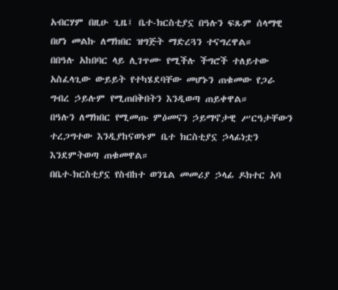አብርሃም በዚሁ ጊዜ፤ ቤተ-ክርስቲያኗ በዓሉን ፍጹም ሰላማዊ በሆነ መልኩ ለማክበር ዝግጅት ማድረጓን ተናግረዋል።
በበዓሉ አከበባር ላይ ሊገጥሙ የሚችሉ ችግሮች ተለይተው አስፈላጊው ውይይት የተካሄደባቸው መሆኑን ጠቁመው የጋራ ግብረ ኃይሉም የሚጠበቅበትን እንዲወጣ ጠይቀዋል።
በዓሉን ለማክበር የሚመጡ ምዕመናን ኃይማኖታዊ ሥርዓታቸውን ተረጋግተው እንዲያከናወኑም ቤተ ክርስቲያኗ ኃላፊነቷን እንደምትወጣ ጠቁመዋል።
በቤተ-ክርስቲያኗ የስብከተ ወንጌል መመሪያ ኃላፊ ዶክተር አባ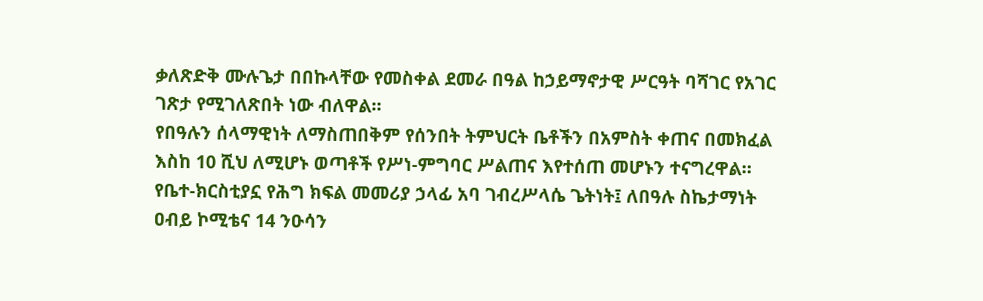ቃለጽድቅ ሙሉጌታ በበኩላቸው የመስቀል ደመራ በዓል ከኃይማኖታዊ ሥርዓት ባሻገር የአገር ገጽታ የሚገለጽበት ነው ብለዋል።
የበዓሉን ሰላማዊነት ለማስጠበቅም የሰንበት ትምህርት ቤቶችን በአምስት ቀጠና በመክፈል እስከ 10 ሺህ ለሚሆኑ ወጣቶች የሥነ-ምግባር ሥልጠና እየተሰጠ መሆኑን ተናግረዋል።
የቤተ-ክርስቲያኗ የሕግ ክፍል መመሪያ ኃላፊ አባ ገብረሥላሴ ጌትነት፤ ለበዓሉ ስኬታማነት ዐብይ ኮሚቴና 14 ንዑሳን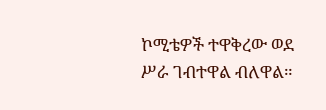ኮሚቴዎች ተዋቅረው ወደ ሥራ ገብተዋል ብለዋል።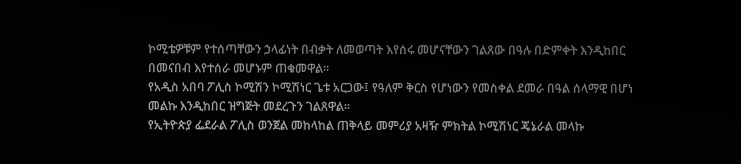ኮሚቴዎቹም የተሰጣቸውን ኃላፊነት በብቃት ለመወጣት እየሰሩ መሆናቸውን ገልጸው በዓሉ በድምቀት እንዲከበር በመናበብ እየተሰራ መሆኑም ጠቁመዋል።
የአዲስ አበባ ፖሊስ ኮሚሽን ኮሚሽነር ጌቱ አርጋው፤ የዓለም ቅርስ የሆነውን የመስቀል ደመራ በዓል ሰላማዊ በሆነ መልኩ እንዲከበር ዝግጅት መደረጉን ገልጸዋል።
የኢትዮጵያ ፌደራል ፖሊስ ወንጀል መከላከል ጠቅላይ መምሪያ አዛዥ ምክትል ኮሚሽነር ጄኔራል መላኩ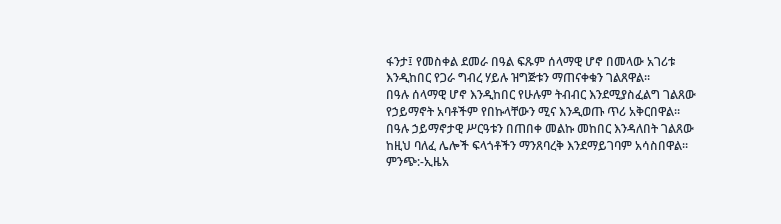ፋንታ፤ የመስቀል ደመራ በዓል ፍጹም ሰላማዊ ሆኖ በመላው አገሪቱ እንዲከበር የጋራ ግብረ ሃይሉ ዝግጅቱን ማጠናቀቁን ገልጸዋል።
በዓሉ ሰላማዊ ሆኖ እንዲከበር የሁሉም ትብብር እንደሚያስፈልግ ገልጸው የኃይማኖት አባቶችም የበኩላቸውን ሚና እንዲወጡ ጥሪ አቅርበዋል።
በዓሉ ኃይማኖታዊ ሥርዓቱን በጠበቀ መልኩ መከበር እንዳለበት ገልጸው ከዚህ ባለፈ ሌሎች ፍላጎቶችን ማንጸባረቅ እንደማይገባም አሳስበዋል።
ምንጭ:-ኢዜአ